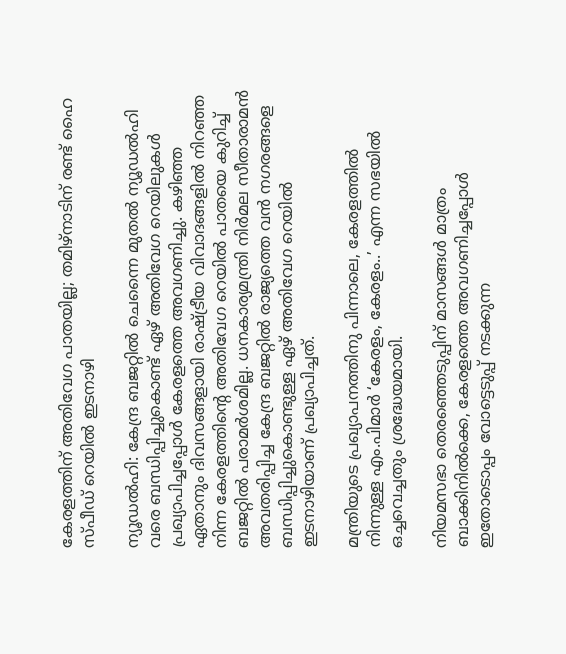കേരളത്തിന് അതിവേഗ പാതയില്ല; തമിഴ്നാടിന് രണ്ട് ഹൈ സ്പീഡ് റെയിൽ ഇടനാഴി

ന്യൂഡൽഹി: കേന്ദ്ര ബജറ്റിൽ ചെന്നൈ മുതൽ ന്യൂഡൽഹി വരെ ബന്ധിപ്പിച്ചുകൊണ്ട് ഏഴ് അതിവേഗ റെയിലുകൾ പ്രഖ്യാപിച്ചപ്പോൾ കേരളത്തെ അവഗണിച്ചു. കഴിഞ്ഞ ഏതാനും ദിവസങ്ങളായി രാഷ്ട്രീയ വിവാദങ്ങളിൽ നിറഞ്ഞ നിന്ന കേരളത്തിന്റെ അതിവേഗ റെയിൽ പാതയെ കുറിച്ച് ബജറ്റിൽ പരാമർശമില്ല. ധനകാര്യമന്ത്രി നിർമല സീതാരാമൻ അവതരിപ്പിച്ച കേന്ദ്ര ബജറ്റിൽ രാജ്യത്തെ വൻ നഗരങ്ങളെ ബന്ധിപ്പിച്ചുകൊണ്ടുള്ള ഏഴ് അതിവേഗ റെയിൽ ഇടനാഴിയാണ് പ്രഖ്യാപിച്ചത്.

മന്ത്രിയുടെ പ്രഖ്യാപനത്തിനു പിന്നാലെ, കേരളത്തിൽ നിന്നുള്ള എം.പിമാർ ‘കേരളം, കേരളം..’ എന്ന സഭയിൽ ഒച്ചവെച്ചതും ശ്രദ്ധേയമായി.

നിയമസഭാ തെരഞ്ഞെടുപ്പിന് മാസങ്ങൾ മാത്രം ബാക്കിനിൽക്കെ, കേരളത്തെ അവഗണിച്ചപ്പോൾ ഇതോടൊപ്പം വോട്ടെടുപ്പ് നടക്കുന്ന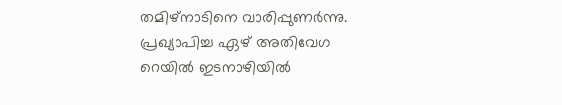തമിഴ്നാടിനെ വാരിപ്പുണർന്നു. പ്രഖ്യാപിച്ച ഏഴ് അതിവേഗ റെയിൽ ഇടനാഴിയിൽ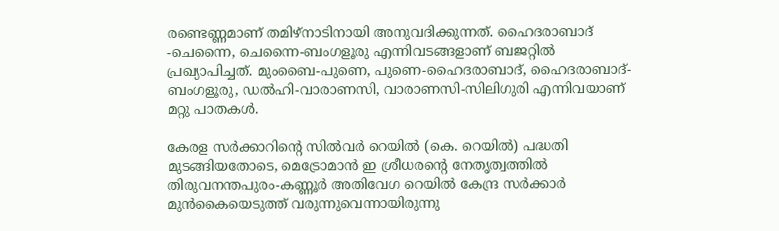രണ്ടെണ്ണമാണ് തമിഴ്നാടിനായി അനുവദിക്കുന്നത്. ഹൈദരാബാദ് -ചെന്നൈ, ചെന്നൈ-ബംഗളൂരു എന്നിവടങ്ങളാണ് ബജറ്റിൽ പ്രഖ്യാപിച്ചത്. മുംബൈ-പുണെ, പുണെ-ഹൈദരാബാദ്, ഹൈദരാബാദ്-ബംഗളൂരു, ഡൽഹി-വാരാണസി, വാരാണസി-സിലിഗുരി എന്നിവയാണ് മറ്റു പാതകൾ.

കേരള സർക്കാറിന്റെ സിൽവർ റെയിൽ (കെ. റെയിൽ) പദ്ധതി മുടങ്ങിയതോടെ, മെട്രോമാൻ ഇ ശ്രീധരന്റെ നേതൃത്വത്തിൽ തിരുവനന്തപുരം-കണ്ണൂർ അതിവേഗ റെയിൽ കേന്ദ്ര സർക്കാർ മുൻകൈയെടുത്ത് വരുന്നുവെന്നായിരുന്നു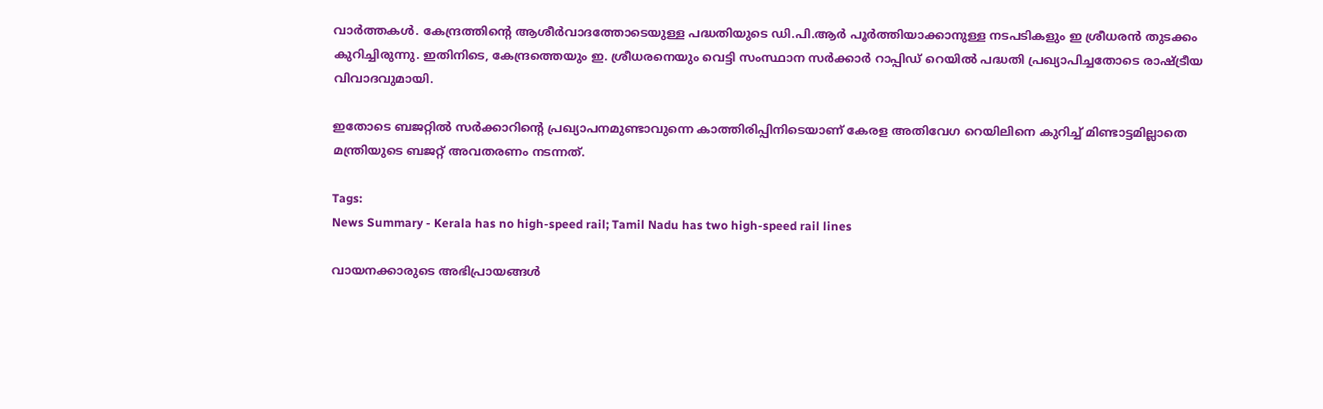വാർത്തകൾ. കേന്ദ്രത്തിന്റെ ആശീർവാദത്തോടെയുള്ള പദ്ധതിയുടെ ഡി.പി.ആർ പൂർത്തിയാക്കാനുള്ള നടപടികളും ഇ ശ്രീധരൻ തുടക്കം കുറിച്ചിരുന്നു. ഇതിനിടെ, കേന്ദ്രത്തെയും ഇ. ശ്രീധരനെയും വെട്ടി സംസ്ഥാന സർക്കാർ റാപ്പിഡ് റെയിൽ പദ്ധതി പ്രഖ്യാപിച്ചതോടെ രാഷ്ട്രീയ വിവാദവുമായി.

ഇതോടെ ബജറ്റിൽ സർക്കാറിന്റെ പ്രഖ്യാപനമുണ്ടാവുന്നെ കാത്തിരിപ്പിനിടെയാണ് കേരള അതിവേഗ റെയിലിനെ കുറിച്ച് മിണ്ടാട്ടമില്ലാതെ മന്ത്രിയുടെ ബജറ്റ് അവതരണം നടന്നത്.

Tags:
News Summary - Kerala has no high-speed rail; Tamil Nadu has two high-speed rail lines

വായനക്കാരുടെ അഭിപ്രായങ്ങള്‍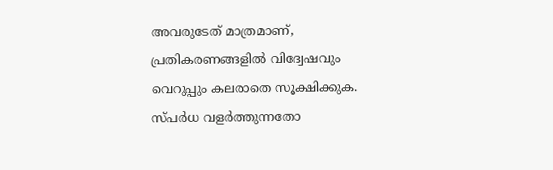അവരുടേത് മാത്രമാണ്, പ്രതികരണങ്ങളിൽ വിദ്വേഷവും വെറുപ്പും കലരാതെ സൂക്ഷിക്കുക. സ്പർധ വളർത്തുന്നതോ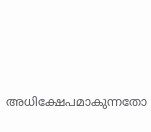അധിക്ഷേപമാകുന്നതോ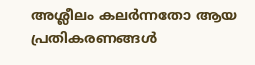അശ്ലീലം കലർന്നതോ ആയ പ്രതികരണങ്ങൾ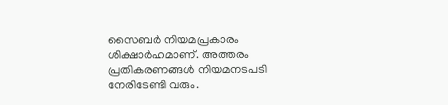സൈബർ നിയമപ്രകാരം ശിക്ഷാർഹമാണ്. അത്തരം പ്രതികരണങ്ങൾ നിയമനടപടി നേരിടേണ്ടി വരും.